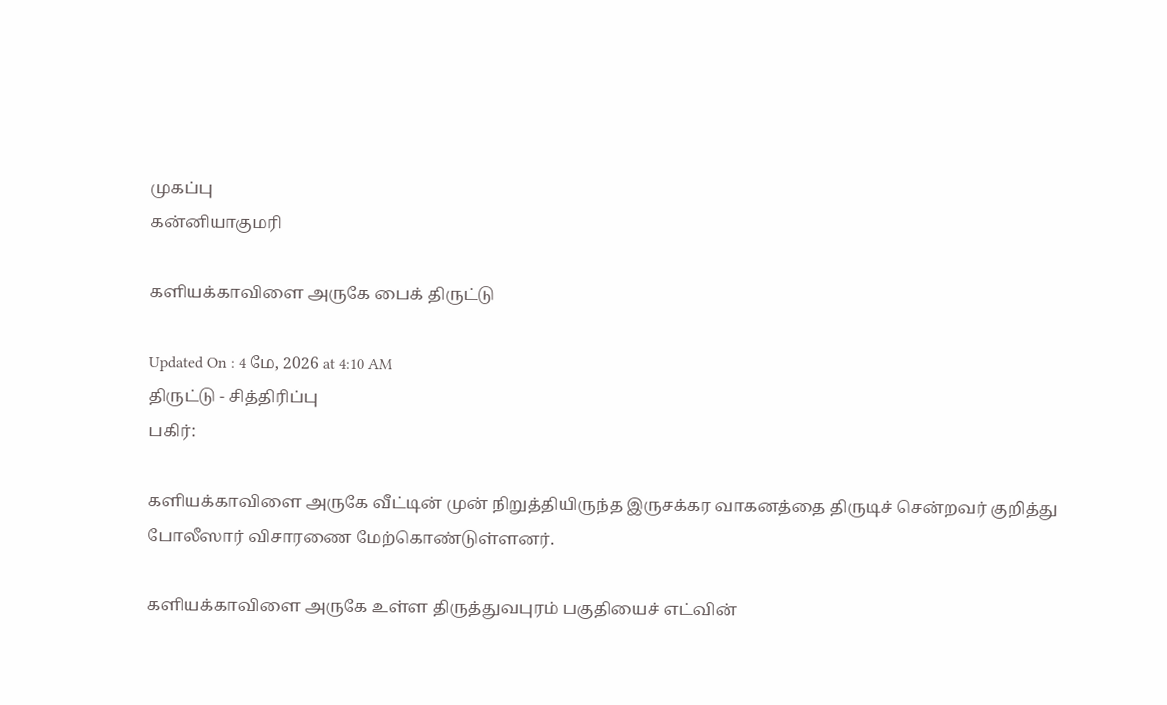முகப்பு
கன்னியாகுமரி

களியக்காவிளை அருகே பைக் திருட்டு

Updated On : 4 மே, 2026 at 4:10 AM
திருட்டு - சித்திரிப்பு
பகிர்:

களியக்காவிளை அருகே வீட்டின் முன் நிறுத்தியிருந்த இருசக்கர வாகனத்தை திருடிச் சென்றவர் குறித்து போலீஸார் விசாரணை மேற்கொண்டுள்ளனர்.

களியக்காவிளை அருகே உள்ள திருத்துவபுரம் பகுதியைச் எட்வின்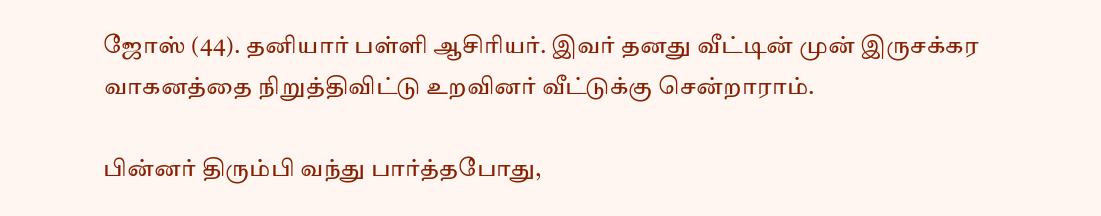ஜோஸ் (44). தனியார் பள்ளி ஆசிரியர். இவர் தனது வீட்டின் முன் இருசக்கர வாகனத்தை நிறுத்திவிட்டு உறவினர் வீட்டுக்கு சென்றாராம்.

பின்னர் திரும்பி வந்து பார்த்தபோது,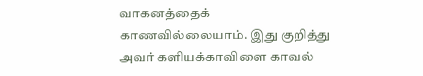வாகனத்தைக் காணவில்லையாம். இது குறித்து அவர் களியக்காவிளை காவல்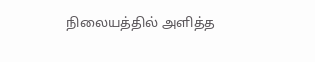நிலையத்தில் அளித்த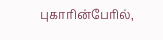புகாரின்பேரில்,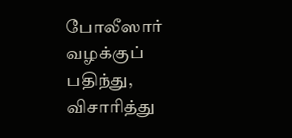போலீஸார் வழக்குப் பதிந்து, விசாரித்து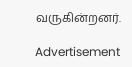வருகின்றனர்.

Advertisement